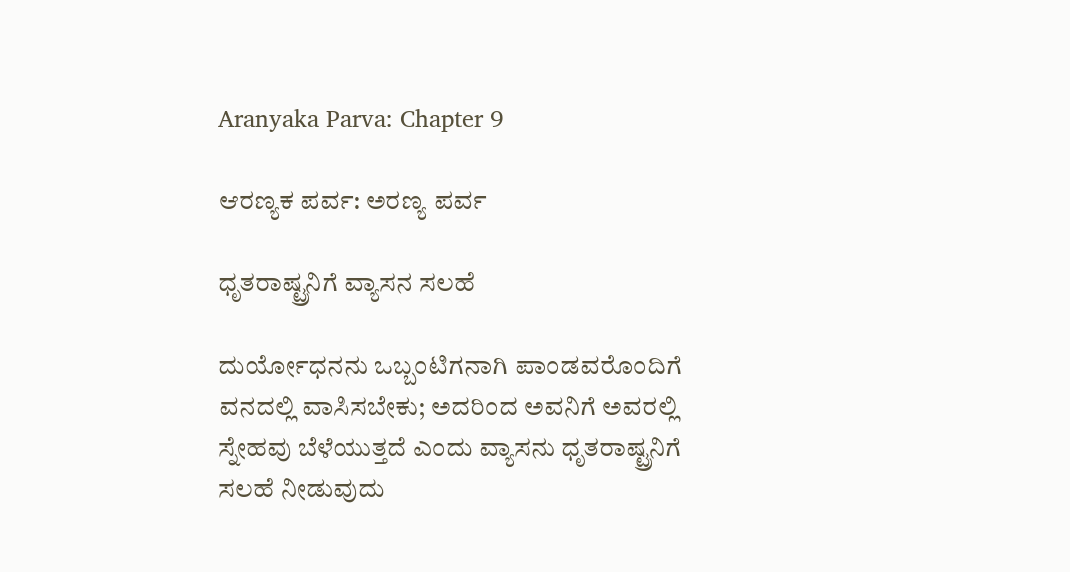Aranyaka Parva: Chapter 9

ಆರಣ್ಯಕ ಪರ್ವ: ಅರಣ್ಯ ಪರ್ವ

ಧೃತರಾಷ್ಟ್ರನಿಗೆ ವ್ಯಾಸನ ಸಲಹೆ

ದುರ್ಯೋಧನನು ಒಬ್ಬಂಟಿಗನಾಗಿ ಪಾಂಡವರೊಂದಿಗೆ ವನದಲ್ಲಿ ವಾಸಿಸಬೇಕು; ಅದರಿಂದ ಅವನಿಗೆ ಅವರಲ್ಲಿ ಸ್ನೇಹವು ಬೆಳೆಯುತ್ತದೆ ಎಂದು ವ್ಯಾಸನು ಧೃತರಾಷ್ಟ್ರನಿಗೆ ಸಲಹೆ ನೀಡುವುದು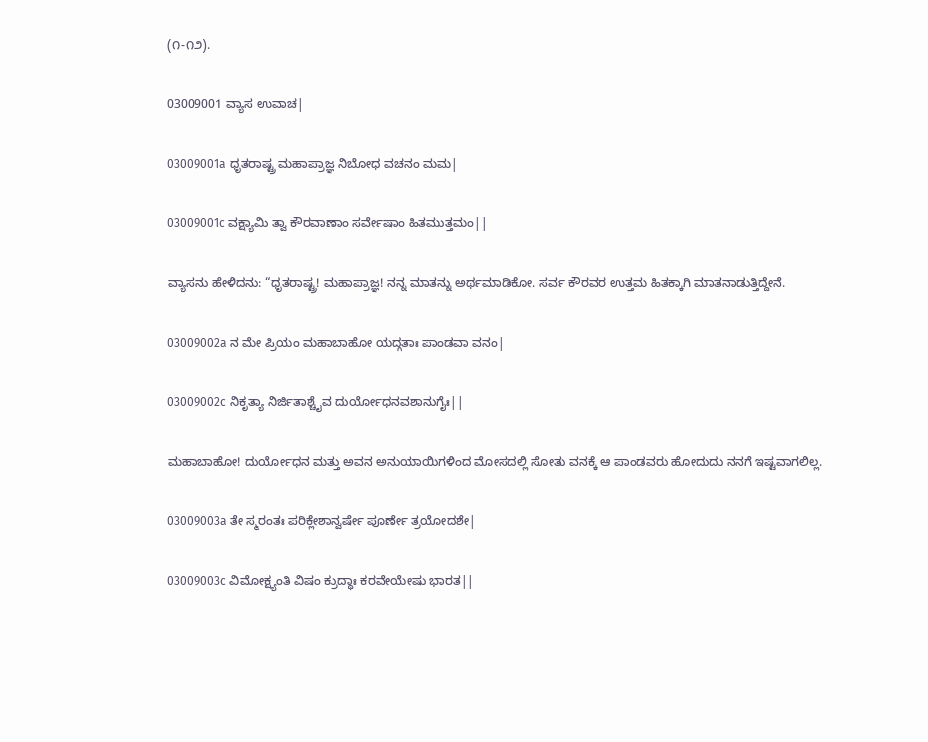(೧-೧೨).

03009001 ವ್ಯಾಸ ಉವಾಚ|

03009001a ಧೃತರಾಷ್ಟ್ರ ಮಹಾಪ್ರಾಜ್ಞ ನಿಬೋಧ ವಚನಂ ಮಮ|

03009001c ವಕ್ಷ್ಯಾಮಿ ತ್ವಾ ಕೌರವಾಣಾಂ ಸರ್ವೇಷಾಂ ಹಿತಮುತ್ತಮಂ||

ವ್ಯಾಸನು ಹೇಳಿದನು: “ಧೃತರಾಷ್ಟ್ರ! ಮಹಾಪ್ರಾಜ್ಞ! ನನ್ನ ಮಾತನ್ನು ಅರ್ಥಮಾಡಿಕೋ. ಸರ್ವ ಕೌರವರ ಉತ್ತಮ ಹಿತಕ್ಕಾಗಿ ಮಾತನಾಡುತ್ತಿದ್ದೇನೆ.

03009002a ನ ಮೇ ಪ್ರಿಯಂ ಮಹಾಬಾಹೋ ಯದ್ಗತಾಃ ಪಾಂಡವಾ ವನಂ|

03009002c ನಿಕೃತ್ಯಾ ನಿರ್ಜಿತಾಶ್ಚೈವ ದುರ್ಯೋಧನವಶಾನುಗೈಃ||

ಮಹಾಬಾಹೋ! ದುರ್ಯೋಧನ ಮತ್ತು ಅವನ ಅನುಯಾಯಿಗಳಿಂದ ಮೋಸದಲ್ಲಿ ಸೋತು ವನಕ್ಕೆ ಆ ಪಾಂಡವರು ಹೋದುದು ನನಗೆ ಇಷ್ಟವಾಗಲಿಲ್ಲ.

03009003a ತೇ ಸ್ಮರಂತಃ ಪರಿಕ್ಲೇಶಾನ್ವರ್ಷೇ ಪೂರ್ಣೇ ತ್ರಯೋದಶೇ|

03009003c ವಿಮೋಕ್ಷ್ಯಂತಿ ವಿಷಂ ಕ್ರುದ್ಧಾಃ ಕರವೇಯೇಷು ಭಾರತ||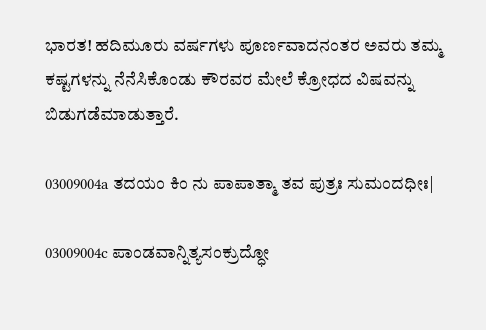ಭಾರತ! ಹದಿಮೂರು ವರ್ಷಗಳು ಪೂರ್ಣವಾದನಂತರ ಅವರು ತಮ್ಮ ಕಷ್ಟಗಳನ್ನು ನೆನೆಸಿಕೊಂಡು ಕೌರವರ ಮೇಲೆ ಕ್ರೋಧದ ವಿಷವನ್ನು ಬಿಡುಗಡೆಮಾಡುತ್ತಾರೆ.

03009004a ತದಯಂ ಕಿಂ ನು ಪಾಪಾತ್ಮಾ ತವ ಪುತ್ರಃ ಸುಮಂದಧೀಃ|

03009004c ಪಾಂಡವಾನ್ನಿತ್ಯಸಂಕ್ರುದ್ಧೋ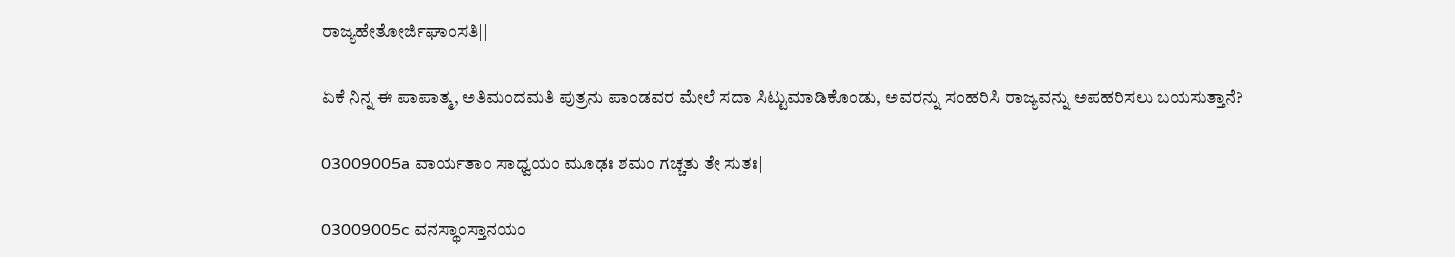ರಾಜ್ಯಹೇತೋರ್ಜಿಘಾಂಸತಿ||

ಏಕೆ ನಿನ್ನ ಈ ಪಾಪಾತ್ಮ, ಅತಿಮಂದಮತಿ ಪುತ್ರನು ಪಾಂಡವರ ಮೇಲೆ ಸದಾ ಸಿಟ್ಟುಮಾಡಿಕೊಂಡು, ಅವರನ್ನು ಸಂಹರಿಸಿ ರಾಜ್ಯವನ್ನು ಅಪಹರಿಸಲು ಬಯಸುತ್ತಾನೆ?

03009005a ವಾರ್ಯತಾಂ ಸಾಧ್ವಯಂ ಮೂಢಃ ಶಮಂ ಗಚ್ಚತು ತೇ ಸುತಃ|

03009005c ವನಸ್ಥಾಂಸ್ತಾನಯಂ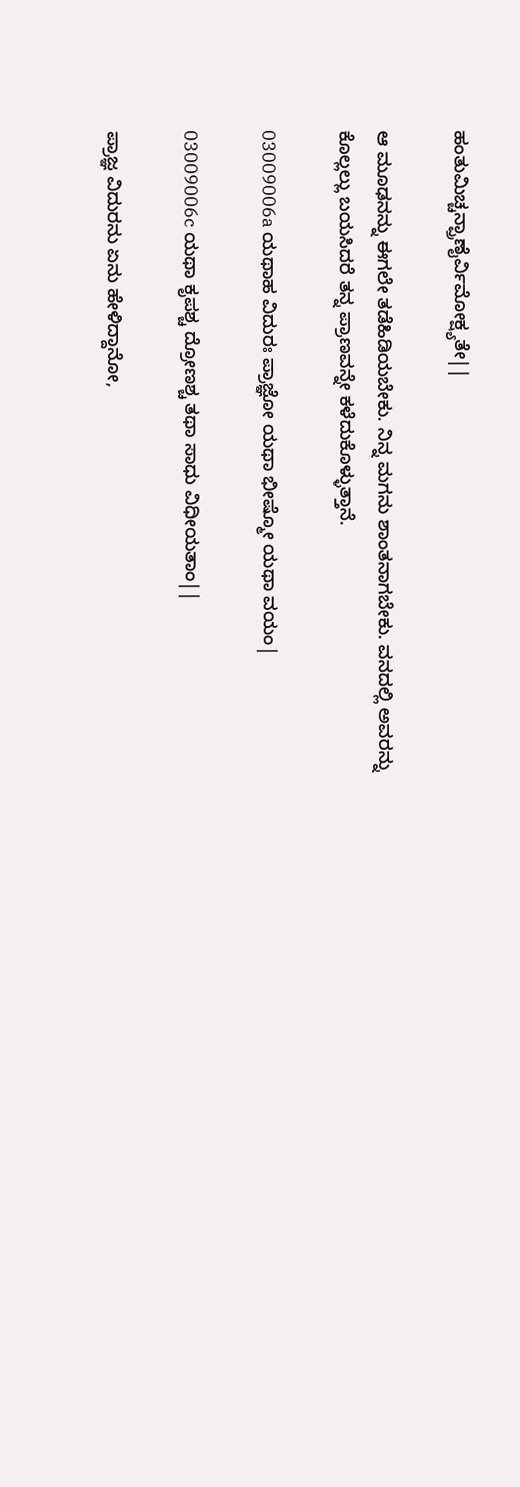ಹಂತುಮಿಚ್ಚನ್ಪ್ರಾಣೈರ್ವಿಮೋಕ್ಷ್ಯತೇ||

ಆ ಮೂಢನನ್ನು ಈಗಲೇ ತಡೆಹಿಡಿಯಬೇಕು. ನಿನ್ನ ಮಗನು ಶಾಂತನಾಗಬೇಕು. ವನದಲ್ಲಿ ಅವರನ್ನು ಕೊಲ್ಲಲ್ಲು ಬಯಸಿದರೆ ತನ್ನ ಪ್ರಾಣವನ್ನೇ ಕಳೆದುಕೊಳ್ಳುತ್ತಾನೆ.

03009006a ಯಥಾಹ ವಿದುರಃ ಪ್ರಾಜ್ಞೋ ಯಥಾ ಭೀಷ್ಮೋ ಯಥಾ ವಯಂ|

03009006c ಯಥಾ ಕೃಪಶ್ಚ ದ್ರೋಣಶ್ಚ ತಥಾ ಸಾಧು ವಿಧೀಯತಾಂ||

ಪ್ರಾಜ್ಞ ವಿದುರನು ಏನು ಹೇಳಿದ್ದಾನೋ,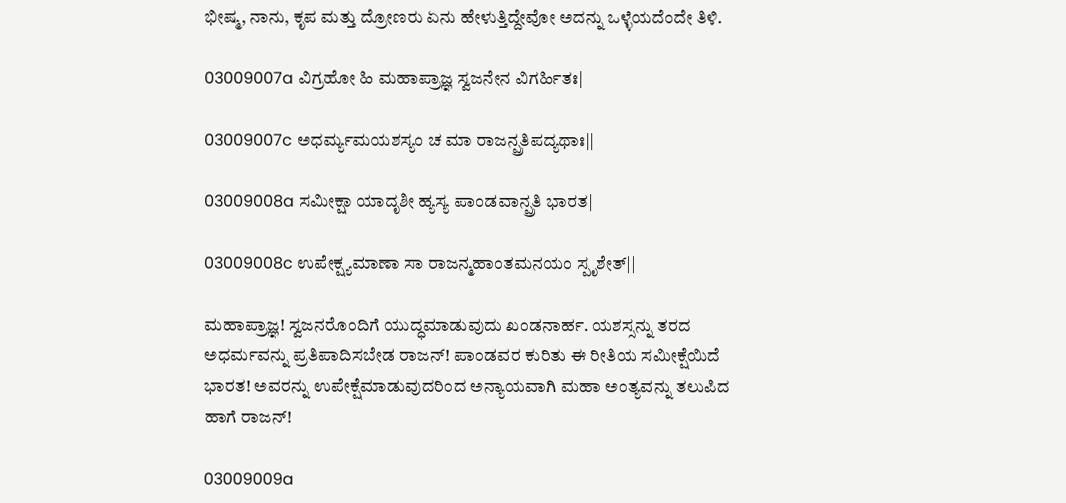ಭೀಷ್ಮ, ನಾನು, ಕೃಪ ಮತ್ತು ದ್ರೋಣರು ಏನು ಹೇಳುತ್ತಿದ್ದೇವೋ ಅದನ್ನು ಒಳ್ಳೆಯದೆಂದೇ ತಿಳಿ.

03009007a ವಿಗ್ರಹೋ ಹಿ ಮಹಾಪ್ರಾಜ್ಞ ಸ್ವಜನೇನ ವಿಗರ್ಹಿತಃ|

03009007c ಅಧರ್ಮ್ಯಮಯಶಸ್ಯಂ ಚ ಮಾ ರಾಜನ್ಪ್ರತಿಪದ್ಯಥಾಃ||

03009008a ಸಮೀಕ್ಷಾ ಯಾದೃಶೀ ಹ್ಯಸ್ಯ ಪಾಂಡವಾನ್ಪ್ರತಿ ಭಾರತ|

03009008c ಉಪೇಕ್ಷ್ಯಮಾಣಾ ಸಾ ರಾಜನ್ಮಹಾಂತಮನಯಂ ಸ್ಪೃಶೇತ್||

ಮಹಾಪ್ರಾಜ್ಞ! ಸ್ವಜನರೊಂದಿಗೆ ಯುದ್ಧಮಾಡುವುದು ಖಂಡನಾರ್ಹ. ಯಶಸ್ಸನ್ನು ತರದ ಅಧರ್ಮವನ್ನು ಪ್ರತಿಪಾದಿಸಬೇಡ ರಾಜನ್! ಪಾಂಡವರ ಕುರಿತು ಈ ರೀತಿಯ ಸಮೀಕ್ಷೆಯಿದೆ ಭಾರತ! ಅವರನ್ನು ಉಪೇಕ್ಷೆಮಾಡುವುದರಿಂದ ಅನ್ಯಾಯವಾಗಿ ಮಹಾ ಅಂತ್ಯವನ್ನು ತಲುಪಿದ ಹಾಗೆ ರಾಜನ್!

03009009a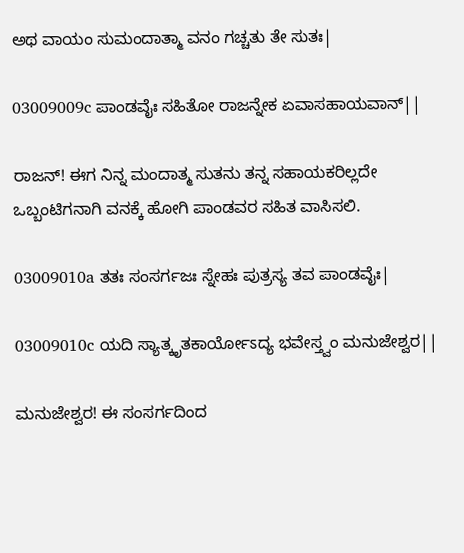ಅಥ ವಾಯಂ ಸುಮಂದಾತ್ಮಾ ವನಂ ಗಚ್ಚತು ತೇ ಸುತಃ|

03009009c ಪಾಂಡವೈಃ ಸಹಿತೋ ರಾಜನ್ನೇಕ ಏವಾಸಹಾಯವಾನ್||

ರಾಜನ್! ಈಗ ನಿನ್ನ ಮಂದಾತ್ಮ ಸುತನು ತನ್ನ ಸಹಾಯಕರಿಲ್ಲದೇ ಒಬ್ಬಂಟಿಗನಾಗಿ ವನಕ್ಕೆ ಹೋಗಿ ಪಾಂಡವರ ಸಹಿತ ವಾಸಿಸಲಿ.

03009010a ತತಃ ಸಂಸರ್ಗಜಃ ಸ್ನೇಹಃ ಪುತ್ರಸ್ಯ ತವ ಪಾಂಡವೈಃ|

03009010c ಯದಿ ಸ್ಯಾತ್ಕೃತಕಾರ್ಯೋಽದ್ಯ ಭವೇಸ್ತ್ವಂ ಮನುಜೇಶ್ವರ||

ಮನುಜೇಶ್ವರ! ಈ ಸಂಸರ್ಗದಿಂದ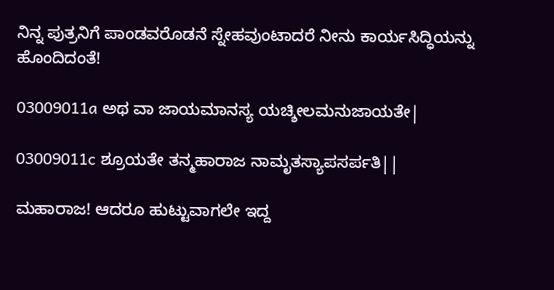ನಿನ್ನ ಪುತ್ರನಿಗೆ ಪಾಂಡವರೊಡನೆ ಸ್ನೇಹವುಂಟಾದರೆ ನೀನು ಕಾರ್ಯಸಿದ್ಧಿಯನ್ನು ಹೊಂದಿದಂತೆ!

03009011a ಅಥ ವಾ ಜಾಯಮಾನಸ್ಯ ಯಚ್ಶೀಲಮನುಜಾಯತೇ|

03009011c ಶ್ರೂಯತೇ ತನ್ಮಹಾರಾಜ ನಾಮೃತಸ್ಯಾಪಸರ್ಪತಿ||

ಮಹಾರಾಜ! ಆದರೂ ಹುಟ್ಟುವಾಗಲೇ ಇದ್ದ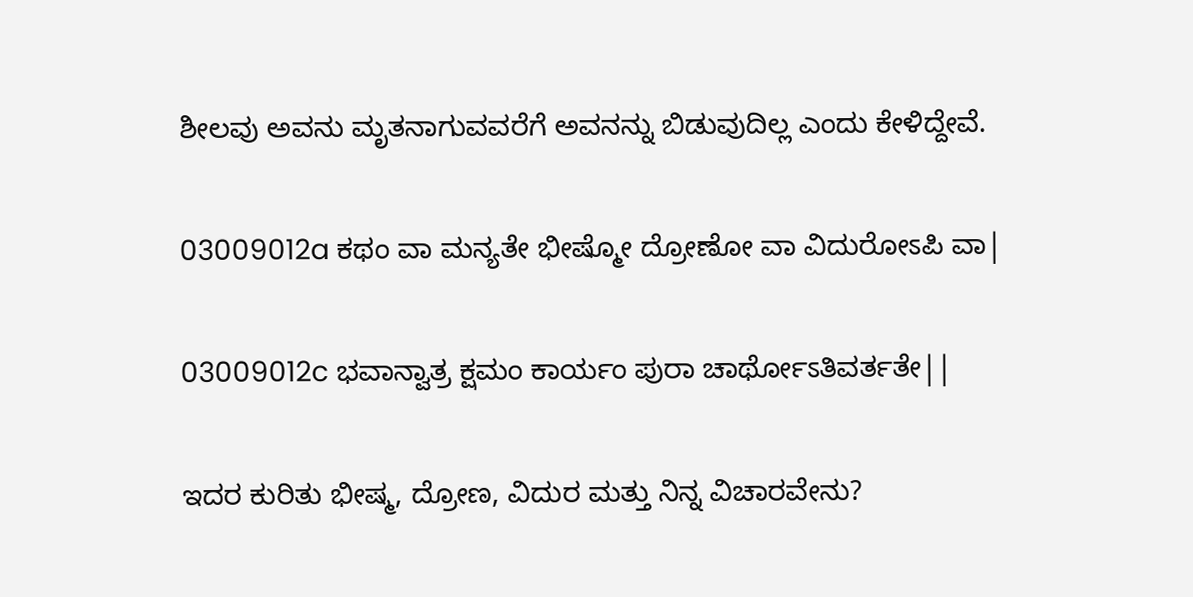ಶೀಲವು ಅವನು ಮೃತನಾಗುವವರೆಗೆ ಅವನನ್ನು ಬಿಡುವುದಿಲ್ಲ ಎಂದು ಕೇಳಿದ್ದೇವೆ.

03009012a ಕಥಂ ವಾ ಮನ್ಯತೇ ಭೀಷ್ಮೋ ದ್ರೋಣೋ ವಾ ವಿದುರೋಽಪಿ ವಾ|

03009012c ಭವಾನ್ವಾತ್ರ ಕ್ಷಮಂ ಕಾರ್ಯಂ ಪುರಾ ಚಾರ್ಥೋಽತಿವರ್ತತೇ||

ಇದರ ಕುರಿತು ಭೀಷ್ಮ, ದ್ರೋಣ, ವಿದುರ ಮತ್ತು ನಿನ್ನ ವಿಚಾರವೇನು?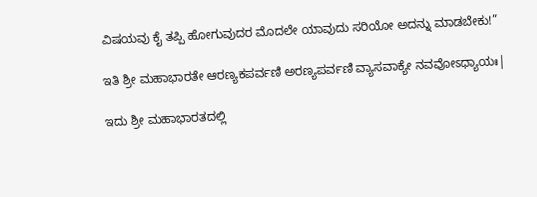ವಿಷಯವು ಕೈ ತಪ್ಪಿ ಹೋಗುವುದರ ಮೊದಲೇ ಯಾವುದು ಸರಿಯೋ ಅದನ್ನು ಮಾಡಬೇಕು!”

ಇತಿ ಶ್ರೀ ಮಹಾಭಾರತೇ ಆರಣ್ಯಕಪರ್ವಣಿ ಅರಣ್ಯಪರ್ವಣಿ ವ್ಯಾಸವಾಕ್ಯೇ ನವವೋಽಧ್ಯಾಯಃ|

ಇದು ಶ್ರೀ ಮಹಾಭಾರತದಲ್ಲಿ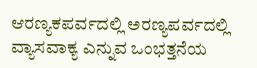ಆರಣ್ಯಕಪರ್ವದಲ್ಲಿ ಅರಣ್ಯಪರ್ವದಲ್ಲಿ ವ್ಯಾಸವಾಕ್ಯ ಎನ್ನುವ ಒಂಭತ್ತನೆಯ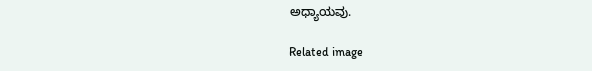ಅಧ್ಯಾಯವು.

Related image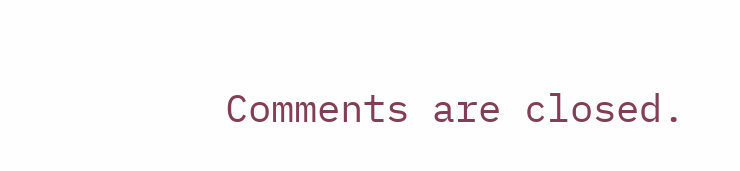Comments are closed.